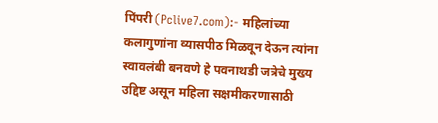पिंपरी (Pclive7.com):- महिलांच्या कलागुणांना व्यासपीठ मिळवून देऊन त्यांना स्वावलंबी बनवणे हे पवनाथडी जत्रेचे मुख्य उद्दिष्ट असून महिला सक्षमीकरणासाठी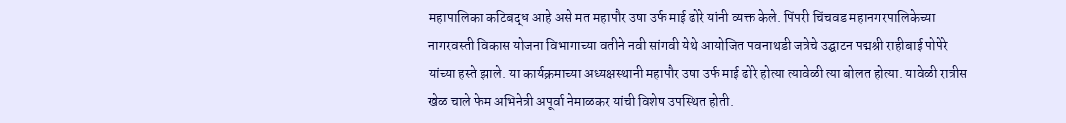महापालिका कटिबद्ध आहे असे मत महापौर उषा उर्फ माई ढोरे यांनी व्यक्त केले. पिंपरी चिंचवड महानगरपालिकेच्या नागरवस्ती विकास योजना विभागाच्या वतीने नवी सांगवी येथे आयोजित पवनाथडी जत्रेचे उद्घाटन पद्मश्री राहीबाई पोपेरे यांच्या हस्ते झाले. या कार्यक्रमाच्या अध्यक्षस्थानी महापौर उषा उर्फ माई ढोरे होत्या त्यावेळी त्या बोलत होत्या. यावेळी रात्रीस खेळ चाले फेम अभिनेत्री अपूर्वा नेमाळकर यांची विशेष उपस्थित होती.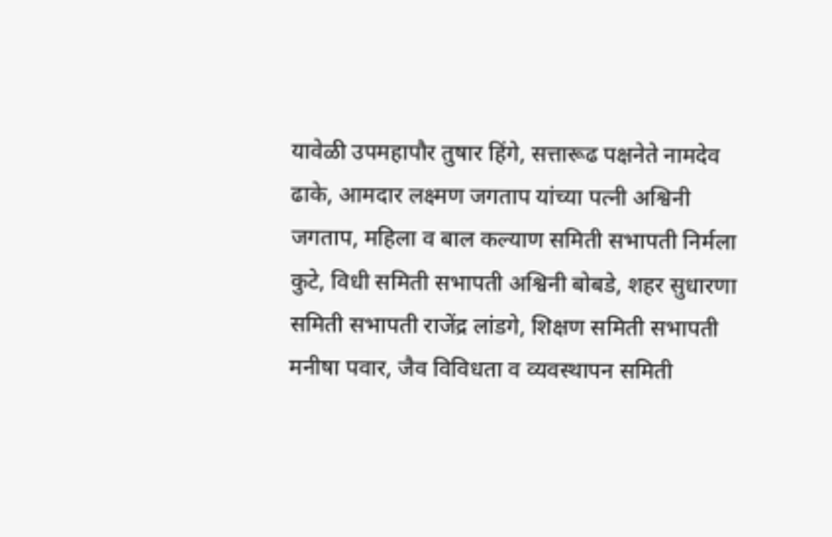यावेळी उपमहापौर तुषार हिंगे, सत्तारूढ पक्षनेते नामदेव ढाके, आमदार लक्ष्मण जगताप यांच्या पत्नी अश्विनी जगताप, महिला व बाल कल्याण समिती सभापती निर्मला कुटे, विधी समिती सभापती अश्विनी बोबडे, शहर सुधारणा समिती सभापती राजेंद्र लांडगे, शिक्षण समिती सभापती मनीषा पवार, जैव विविधता व व्यवस्थापन समिती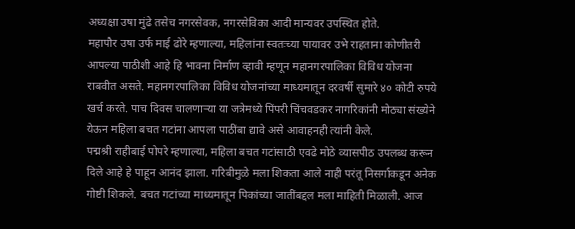अध्यक्षा उषा मुंढे तसेच नगरसेवक, नगरसेविका आदी मान्यवर उपस्थित होते.
महापौर उषा उर्फ माई ढोरे म्हणाल्या, महिलांना स्वतःच्या पायावर उभे राहताना कोणीतरी आपल्या पाठीशी आहे हि भावना निर्माण व्हावी म्हणून महानगरपालिका विविध योजना राबवीत असते. महानगरपालिका विविध योजनांच्या माध्यमातून दरवर्षी सुमारे ४० कोटी रुपये खर्च करते. पाच दिवस चालणाऱ्या या जत्रेमध्ये पिंपरी चिंचवडकर नागरिकांनी मोठ्या संख्येने येऊन महिला बचत गटांना आपला पाठींबा द्यावे असे आवाहनही त्यांनी केले.
पद्मश्री राहीबाई पोपरे म्हणाल्या, महिला बचत गटांसाठी एवढे मोठे व्यासपीठ उपलब्ध करून दिले आहे हे पाहून आनंद झाला. गरिबीमुळे मला शिकता आले नाही परंतू निसर्गाकडून अनेक गोष्टी शिकले. बचत गटांच्या माध्यमातून पिकांच्या जातींबद्दल मला माहिती मिळाली. आज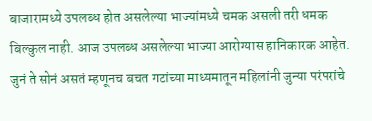बाजारामध्ये उपलब्ध होत असलेल्या भाज्यांमध्ये चमक असली तरी धमक बिल्कुल नाही. आज उपलब्ध असलेल्या भाज्या आरोग्यास हानिकारक आहेत. जुनं ते सोनं असतं म्हणूनच बचत गटांच्या माध्यमातून महिलांनी जुन्या परंपरांचे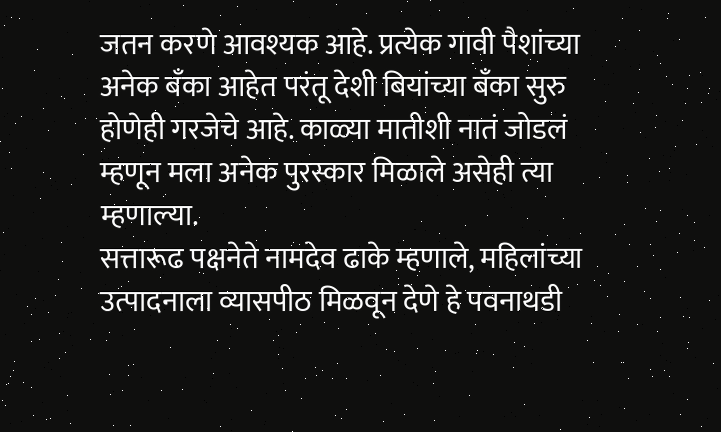जतन करणे आवश्यक आहे. प्रत्येक गावी पैशांच्या अनेक बँका आहेत परंतू देशी बियांच्या बँका सुरु होणेही गरजेचे आहे. काळ्या मातीशी नातं जोडलं म्हणून मला अनेक पुरस्कार मिळाले असेही त्या म्हणाल्या.
सत्तारूढ पक्षनेते नामदेव ढाके म्हणाले, महिलांच्या उत्पादनाला व्यासपीठ मिळवून देणे हे पवनाथडी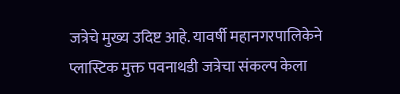जत्रेचे मुख्य उदिष्ट आहे. यावर्षी महानगरपालिकेने प्लास्टिक मुक्त पवनाथडी जत्रेचा संकल्प केला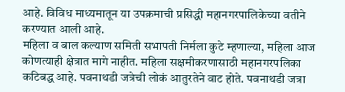आहे. विविध माध्यमातून या उपक्रमाची प्रसिद्धी महानगरपालिकेच्या वतीने करण्यात आली आहे.
महिला व बाल कल्याण समिती सभापती निर्मला कुटे म्हणाल्या, महिला आज कोणत्याही क्षेत्रात मागे नाहीत. महिला सक्षमीकरणासाठी महानगरपलिका कटिबद्ध आहे. पवनाथडी जत्रेची लोकं आतुरतेने वाट होते. पवनाथडी जत्रा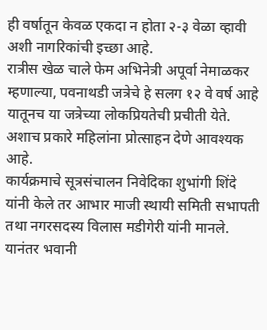ही वर्षातून केवळ एकदा न होता २-३ वेळा व्हावी अशी नागरिकांची इच्छा आहे.
रात्रीस खेळ चाले फेम अभिनेत्री अपूर्वा नेमाळकर म्हणाल्या, पवनाथडी जत्रेचे हे सलग १२ वे वर्ष आहे यातूनच या जत्रेच्या लोकप्रियतेची प्रचीती येते. अशाच प्रकारे महिलांना प्रोत्साहन देणे आवश्यक आहे.
कार्यक्रमाचे सूत्रसंचालन निवेदिका शुभांगी शिंदे यांनी केले तर आभार माजी स्थायी समिती सभापती तथा नगरसदस्य विलास मडीगेरी यांनी मानले. यानंतर भवानी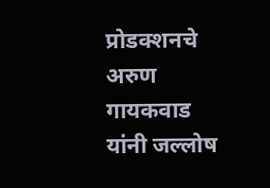प्रोडक्शनचे अरुण गायकवाड यांनी जल्लोष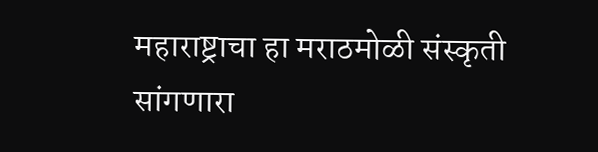महाराष्ट्राचा हा मराठमोळी संस्कृती सांगणारा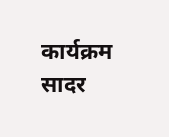कार्यक्रम सादर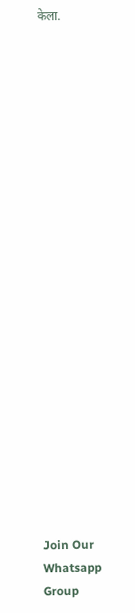केला.






















Join Our Whatsapp Group